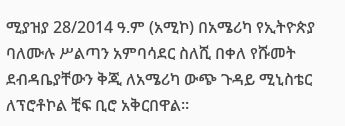ሚያዝያ 28/2014 ዓ.ም (አሚኮ) በአሜሪካ የኢትዮጵያ ባለሙሉ ሥልጣን አምባሳደር ስለሺ በቀለ የሹመት ደብዳቤያቸውን ቅጂ ለአሜሪካ ውጭ ጉዳይ ሚኒስቴር ለፕሮቶኮል ቺፍ ቢሮ አቅርበዋል።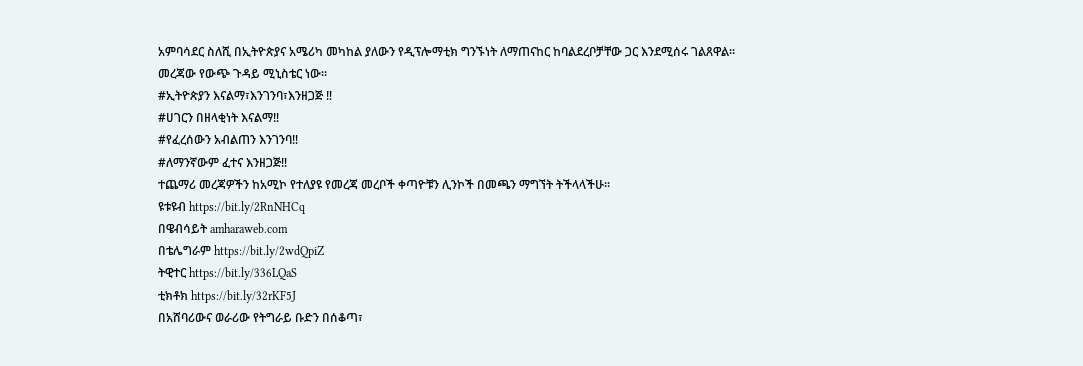አምባሳደር ስለሺ በኢትዮጵያና አሜሪካ መካከል ያለውን የዲፕሎማቲክ ግንኙነት ለማጠናከር ከባልደረቦቻቸው ጋር እንደሚሰሩ ገልጸዋል።
መረጃው የውጭ ጉዳይ ሚኒስቴር ነው።
#ኢትዮጵያን እናልማ፣እንገንባ፣እንዘጋጅ ‼
#ሀገርን በዘላቂነት እናልማ‼
#የፈረሰውን አብልጠን እንገንባ‼
#ለማንኛውም ፈተና እንዘጋጅ‼
ተጨማሪ መረጃዎችን ከአሚኮ የተለያዩ የመረጃ መረቦች ቀጣዮቹን ሊንኮች በመጫን ማግኘት ትችላላችሁ፡፡
ዩቱዩብ https://bit.ly/2RnNHCq
በዌብሳይት amharaweb.com
በቴሌግራም https://bit.ly/2wdQpiZ
ትዊተር https://bit.ly/336LQaS
ቲክቶክ https://bit.ly/32rKF5J
በአሸባሪውና ወራሪው የትግራይ ቡድን በሰቆጣ፣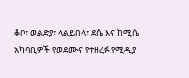ቆቦ፣ ወልድያ፣ ላልይበላ፣ ደሴ እና ከሚሴ አካባቢዎች የወደሙና የተዘረፉ የሚዲያ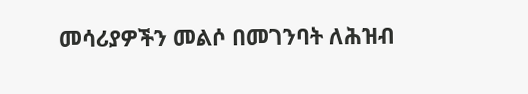መሳሪያዎችን መልሶ በመገንባት ለሕዝብ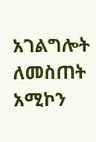አገልግሎት ለመስጠት አሚኮን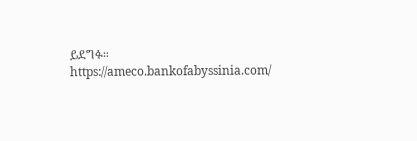ይደግፉ።
https://ameco.bankofabyssinia.com/